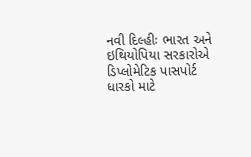નવી દિલ્હીઃ ભારત અને ઇથિયોપિયા સરકારોએ ડિપ્લોમેટિક પાસપોર્ટ ધારકો માટે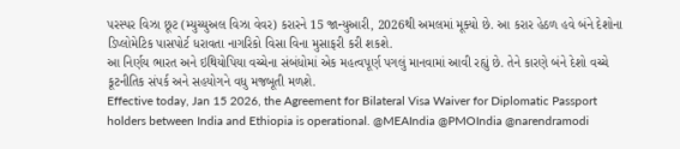પરસ્પર વિઝા છૂટ (મ્યુચ્યુઅલ વિઝા વેવર) કરારને 15 જાન્યુઆરી, 2026થી અમલમાં મૂક્યો છે. આ કરાર હેઠળ હવે બંને દેશોના ડિપ્લોમેટિક પાસપોર્ટ ધરાવતા નાગરિકો વિસા વિના મુસાફરી કરી શકશે.
આ નિર્ણય ભારત અને ઇથિયોપિયા વચ્ચેના સંબંધોમાં એક મહત્વપૂર્ણ પગલું માનવામાં આવી રહ્યું છે. તેને કારણે બંને દેશો વચ્ચે કૂટનીતિક સંપર્ક અને સહયોગને વધુ મજબૂતી મળશે.
Effective today, Jan 15 2026, the Agreement for Bilateral Visa Waiver for Diplomatic Passport holders between India and Ethiopia is operational. @MEAIndia @PMOIndia @narendramodi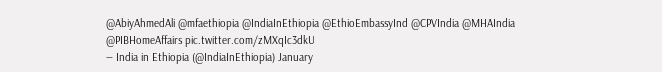@AbiyAhmedAli @mfaethiopia @IndiaInEthiopia @EthioEmbassyInd @CPVIndia @MHAIndia @PIBHomeAffairs pic.twitter.com/zMXqIc3dkU
— India in Ethiopia (@IndiaInEthiopia) January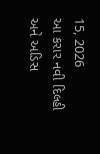15, 2026
આ કરાર નવી દિલ્હી અને અડિસ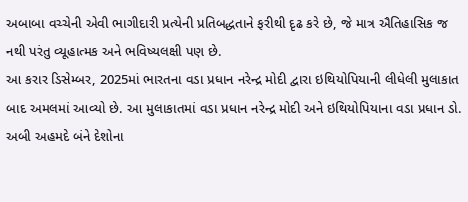અબાબા વચ્ચેની એવી ભાગીદારી પ્રત્યેની પ્રતિબદ્ધતાને ફરીથી દૃઢ કરે છે, જે માત્ર ઐતિહાસિક જ નથી પરંતુ વ્યૂહાત્મક અને ભવિષ્યલક્ષી પણ છે.
આ કરાર ડિસેમ્બર, 2025માં ભારતના વડા પ્રધાન નરેન્દ્ર મોદી દ્વારા ઇથિયોપિયાની લીધેલી મુલાકાત બાદ અમલમાં આવ્યો છે. આ મુલાકાતમાં વડા પ્રધાન નરેન્દ્ર મોદી અને ઇથિયોપિયાના વડા પ્રધાન ડો. અબી અહમદે બંને દેશોના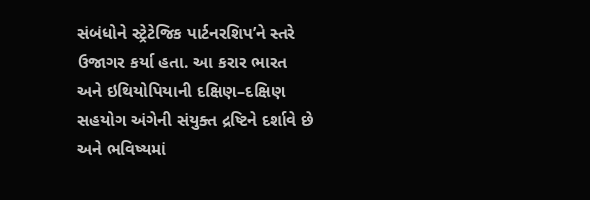સંબંધોને સ્ટ્રેટેજિક પાર્ટનરશિપ’ને સ્તરે ઉજાગર કર્યા હતા. આ કરાર ભારત અને ઇથિયોપિયાની દક્ષિણ–દક્ષિણ સહયોગ અંગેની સંયુક્ત દ્રષ્ટિને દર્શાવે છે અને ભવિષ્યમાં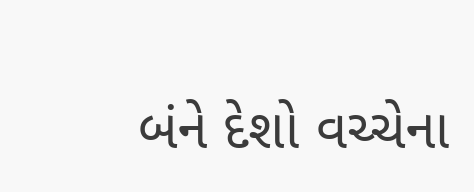બંને દેશો વચ્ચેના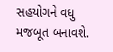સહયોગને વધુ મજબૂત બનાવશે.